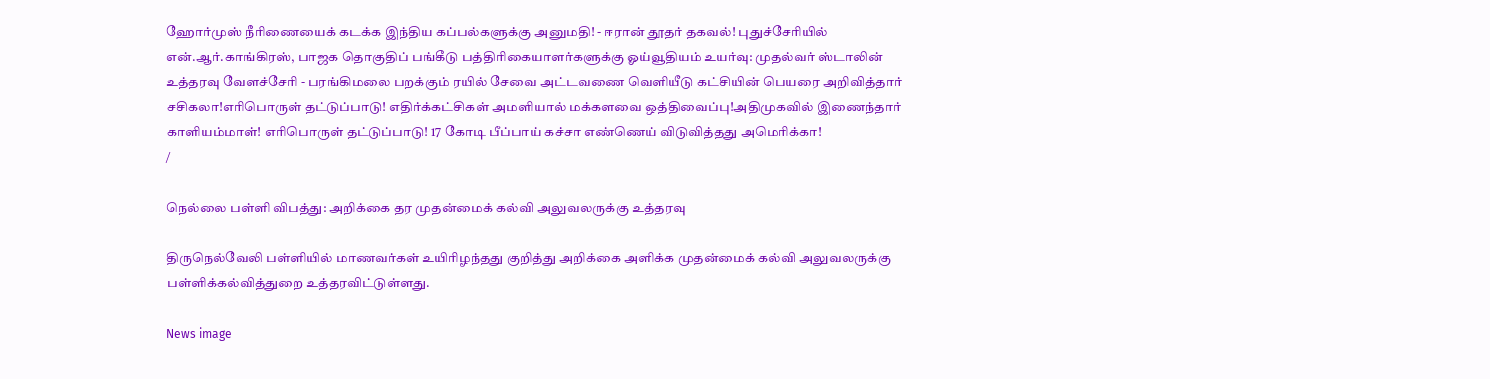ஹோர்முஸ் நீரிணையைக் கடக்க இந்திய கப்பல்களுக்கு அனுமதி! - ஈரான் தூதர் தகவல்! புதுச்சேரியில் என்.ஆர்.காங்கிரஸ், பாஜக தொகுதிப் பங்கீடு பத்திரிகையாளர்களுக்கு ஓய்வூதியம் உயர்வு: முதல்வர் ஸ்டாலின் உத்தரவு வேளச்சேரி - பரங்கிமலை பறக்கும் ரயில் சேவை அட்டவணை வெளியீடு கட்சியின் பெயரை அறிவித்தார் சசிகலா!எரிபொருள் தட்டுப்பாடு! எதிர்க்கட்சிகள் அமளியால் மக்களவை ஒத்திவைப்பு!அதிமுகவில் இணைந்தார் காளியம்மாள்! எரிபொருள் தட்டுப்பாடு! 17 கோடி பீப்பாய் கச்சா எண்ணெய் விடுவித்தது அமெரிக்கா!
/

நெல்லை பள்ளி விபத்து: அறிக்கை தர முதன்மைக் கல்வி அலுவலருக்கு உத்தரவு

திருநெல்வேலி பள்ளியில் மாணவர்கள் உயிரிழந்தது குறித்து அறிக்கை அளிக்க முதன்மைக் கல்வி அலுவலருக்கு பள்ளிக்கல்வித்துறை உத்தரவிட்டுள்ளது.

News image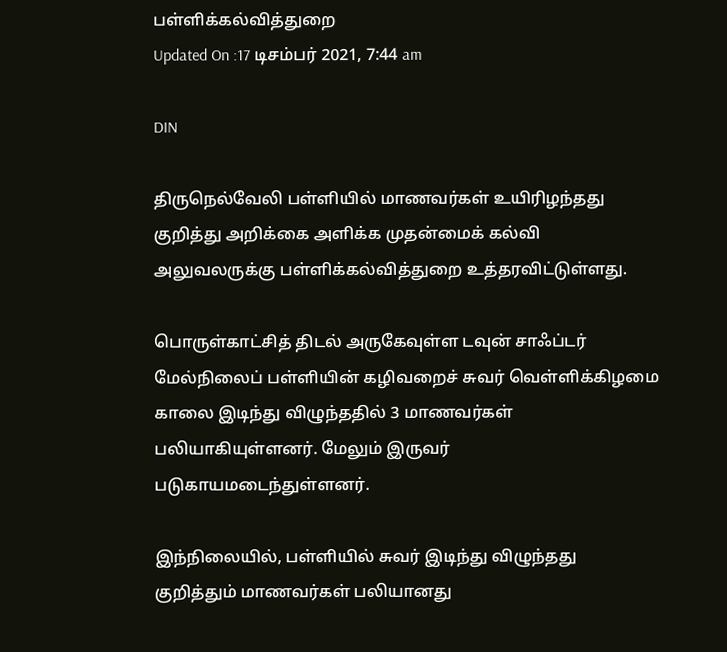பள்ளிக்கல்வித்துறை
Updated On :17 டிசம்பர் 2021, 7:44 am

DIN

திருநெல்வேலி பள்ளியில் மாணவர்கள் உயிரிழந்தது குறித்து அறிக்கை அளிக்க முதன்மைக் கல்வி அலுவலருக்கு பள்ளிக்கல்வித்துறை உத்தரவிட்டுள்ளது.

பொருள்காட்சித் திடல் அருகேவுள்ள டவுன் சாஃப்டர் மேல்நிலைப் பள்ளியின் கழிவறைச் சுவர் வெள்ளிக்கிழமை காலை இடிந்து விழுந்ததில் 3 மாணவர்கள் பலியாகியுள்ளனர். மேலும் இருவர் படுகாயமடைந்துள்ளனர்.

இந்நிலையில், பள்ளியில் சுவர் இடிந்து விழுந்தது குறித்தும் மாணவர்கள் பலியானது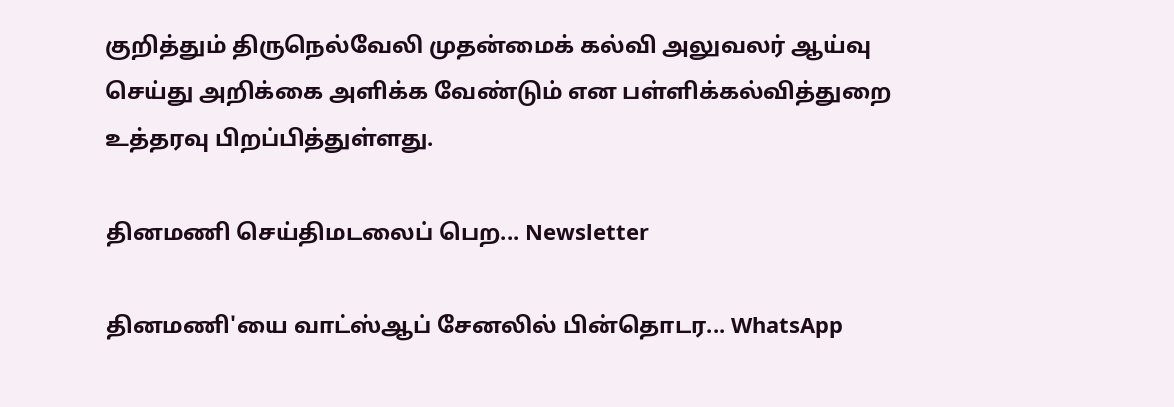குறித்தும் திருநெல்வேலி முதன்மைக் கல்வி அலுவலர் ஆய்வு செய்து அறிக்கை அளிக்க வேண்டும் என பள்ளிக்கல்வித்துறை உத்தரவு பிறப்பித்துள்ளது.

தினமணி செய்திமடலைப் பெற... Newsletter

தினமணி'யை வாட்ஸ்ஆப் சேனலில் பின்தொடர... WhatsApp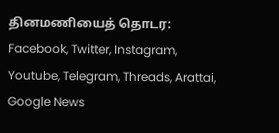தினமணியைத் தொடர: Facebook, Twitter, Instagram, Youtube, Telegram, Threads, Arattai, Google News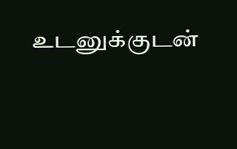உடனுக்குடன்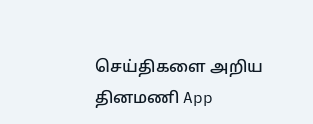செய்திகளை அறிய தினமணி App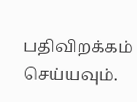பதிவிறக்கம் செய்யவும்.